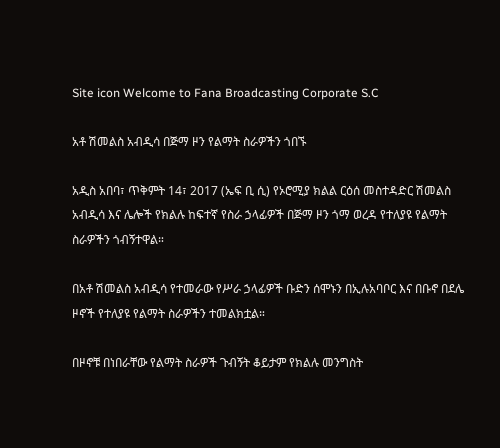Site icon Welcome to Fana Broadcasting Corporate S.C

አቶ ሽመልስ አብዲሳ በጅማ ዞን የልማት ስራዎችን ጎበኙ

አዲስ አበባ፣ ጥቅምት 14፣ 2017 (ኤፍ ቢ ሲ) የኦሮሚያ ክልል ርዕሰ መስተዳድር ሽመልስ አብዲሳ እና ሌሎች የክልሉ ከፍተኛ የስራ ኃላፊዎች በጅማ ዞን ጎማ ወረዳ የተለያዩ የልማት ስራዎችን ጎብኝተዋል።

በአቶ ሽመልስ አብዲሳ የተመራው የሥራ ኃላፊዎች ቡድን ሰሞኑን በኢሉአባቦር እና በቡኖ በደሌ ዞኖች የተለያዩ የልማት ስራዎችን ተመልክቷል።

በዞኖቹ በነበራቸው የልማት ስራዎች ጉብኝት ቆይታም የክልሉ መንግስት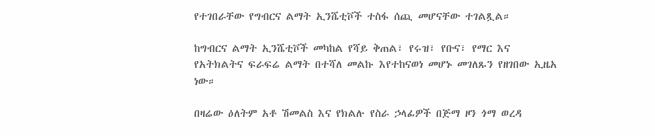የተገበራቸው የግብርና ልማት ኢንሼቲቮች ተስፋ ሰጪ መሆናቸው ተገልጿል።

ከግብርና ልማት ኢንሼቲቮች መካከል የሻይ ቅጠል፣ የሩዝ፣ የቡና፣ የማር እና የአትክልትና ፍራፍሬ ልማት በተሻለ መልኩ እየተከናወነ መሆኑ መገለጹን የዘገበው ኢዜአ ነው።

በዛሬው ዕለትም አቶ ሽመልስ እና የክልሉ የስራ ኃላፊዎች በጅማ ዞን ጎማ ወረዳ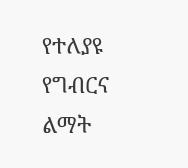የተለያዩ የግብርና ልማት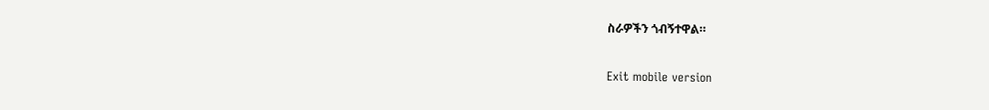ስራዎችን ጎብኝተዋል።

Exit mobile version